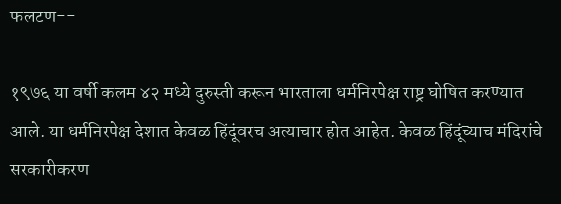फलटण--

१९७६ या वर्षी कलम ४२ मध्ये दुरुस्ती करून भारताला धर्मनिरपेक्ष राष्ट्र घोषित करण्यात आले. या धर्मनिरपेक्ष देशात केवळ हिंदूंवरच अत्याचार होत आहेत. केवळ हिंदूंच्याच मंदिरांचे सरकारीकरण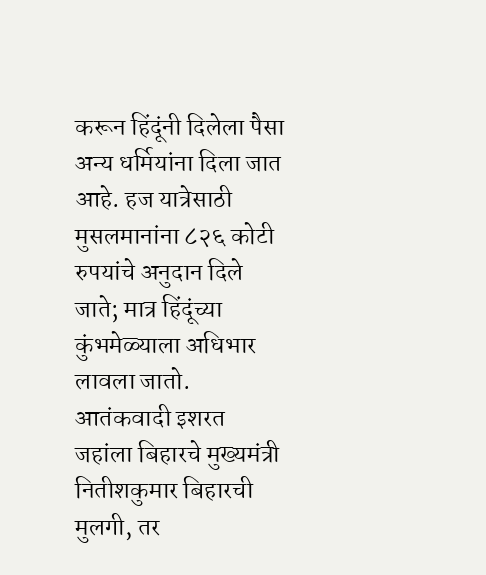करून हिंदूंनी दिलेला पैसा अन्य धर्मियांना दिला जात आहे. हज यात्रेसाठी मुसलमानांना ८२६ कोटी रुपयांचे अनुदान दिले जाते; मात्र हिंदूंच्या कुंभमेळ्याला अधिभार लावला जातो. आतंकवादी इशरत जहांला बिहारचे मुख्यमंत्री नितीशकुमार बिहारची मुलगी, तर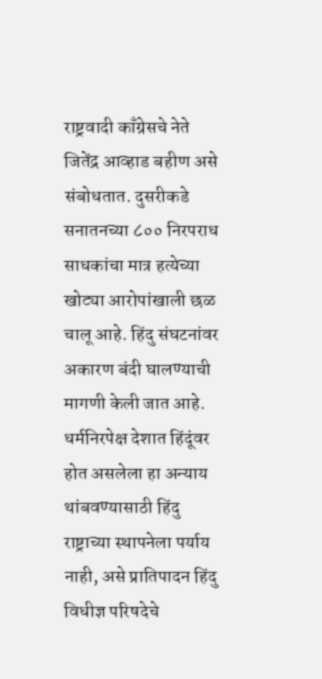राष्ट्रवादी काँग्रेसचे नेते जितेंद्र आव्हाड बहीण असे संबोधतात. दुसरीकडे सनातनच्या ८०० निरपराध साधकांचा मात्र हत्येच्या खोट्या आरोपांखाली छळ चालू आहे. हिंदु संघटनांवर अकारण बंदी घालण्याची मागणी केली जात आहे. धर्मनिरपेक्ष देशात हिंदूंवर होत असलेला हा अन्याय थांबवण्यासाठी हिंदु राष्ट्राच्या स्थापनेला पर्याय नाही, असे प्रातिपादन हिंदु विधीज्ञ परिषदेचे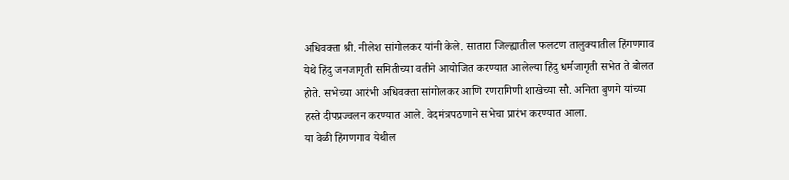अधिवक्ता श्री. नीलेश सांगोलकर यांनी केले. सातारा जिल्ह्यातील फलटण तालुक्यातील हिंगणगाव येथे हिंदु जनजागृती समितीच्या वतीने आयोजित करण्यात आलेल्या हिंदु धर्मजागृती सभेत ते बोलत होते. सभेच्या आरंभी अधिवक्ता सांगोलकर आणि रणरागिणी शाखेच्या सौ. अनिता बुणगे यांच्या हस्ते दीपप्रज्वलन करण्यात आले. वेदमंत्रपठणाने सभेचा प्रारंभ करण्यात आला.
या वेळी हिंगणगाव येथील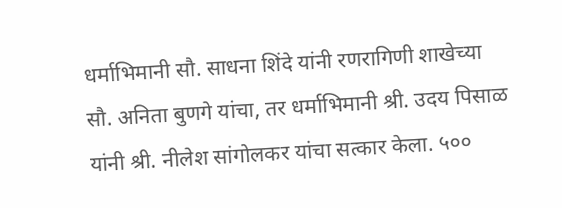धर्माभिमानी सौ. साधना शिंदे यांनी रणरागिणी शाखेच्या सौ. अनिता बुणगे यांचा, तर धर्माभिमानी श्री. उदय पिसाळ यांनी श्री. नीलेश सांगोलकर यांचा सत्कार केला. ५००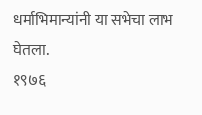धर्माभिमान्यांनी या सभेचा लाभ घेतला.
१९७६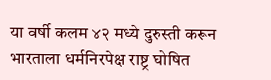या वर्षी कलम ४२ मध्ये दुरुस्ती करून भारताला धर्मनिरपेक्ष राष्ट्र घोषित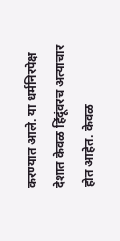करण्यात आले. या धर्मनिरपेक्ष देशात केवळ हिंदूंवरच अत्याचार होत आहेत. केवळ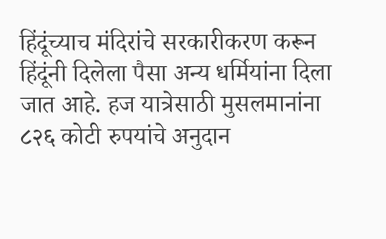हिंदूंच्याच मंदिरांचे सरकारीकरण करून हिंदूंनी दिलेला पैसा अन्य धर्मियांना दिला जात आहे. हज यात्रेसाठी मुसलमानांना ८२६ कोटी रुपयांचे अनुदान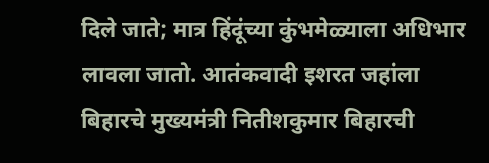दिले जाते; मात्र हिंदूंच्या कुंभमेळ्याला अधिभार लावला जातो. आतंकवादी इशरत जहांला बिहारचे मुख्यमंत्री नितीशकुमार बिहारची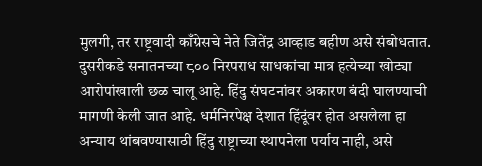मुलगी, तर राष्ट्रवादी काँग्रेसचे नेते जितेंद्र आव्हाड बहीण असे संबोधतात. दुसरीकडे सनातनच्या ८०० निरपराध साधकांचा मात्र हत्येच्या खोट्या आरोपांखाली छळ चालू आहे. हिंदु संघटनांवर अकारण बंदी घालण्याची मागणी केली जात आहे. धर्मनिरपेक्ष देशात हिंदूंवर होत असलेला हा अन्याय थांबवण्यासाठी हिंदु राष्ट्राच्या स्थापनेला पर्याय नाही, असे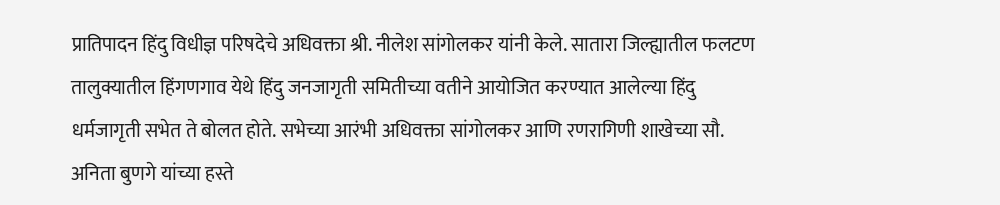प्रातिपादन हिंदु विधीज्ञ परिषदेचे अधिवक्ता श्री. नीलेश सांगोलकर यांनी केले. सातारा जिल्ह्यातील फलटण तालुक्यातील हिंगणगाव येथे हिंदु जनजागृती समितीच्या वतीने आयोजित करण्यात आलेल्या हिंदु धर्मजागृती सभेत ते बोलत होते. सभेच्या आरंभी अधिवक्ता सांगोलकर आणि रणरागिणी शाखेच्या सौ. अनिता बुणगे यांच्या हस्ते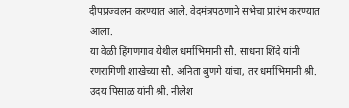दीपप्रज्वलन करण्यात आले. वेदमंत्रपठणाने सभेचा प्रारंभ करण्यात आला.
या वेळी हिंगणगाव येथील धर्माभिमानी सौ. साधना शिंदे यांनी रणरागिणी शाखेच्या सौ. अनिता बुणगे यांचा, तर धर्माभिमानी श्री. उदय पिसाळ यांनी श्री. नीलेश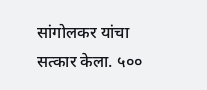सांगोलकर यांचा सत्कार केला. ५००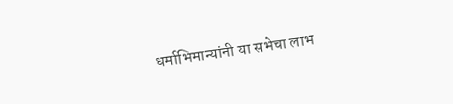धर्माभिमान्यांनी या सभेचा लाभ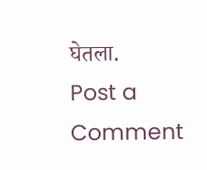घेतला.
Post a Comment